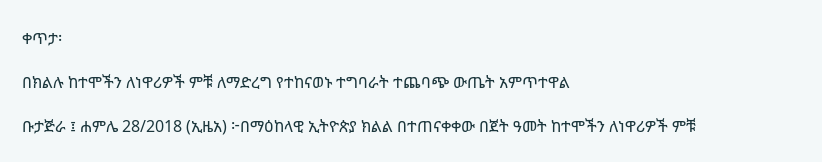ቀጥታ፡

በክልሉ ከተሞችን ለነዋሪዎች ምቹ ለማድረግ የተከናወኑ ተግባራት ተጨባጭ ውጤት አምጥተዋል

ቡታጅራ ፤ ሐምሌ 28/2018 (ኢዜአ) ፦በማዕከላዊ ኢትዮጵያ ክልል በተጠናቀቀው በጀት ዓመት ከተሞችን ለነዋሪዎች ምቹ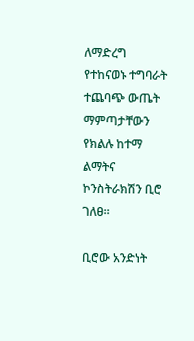ለማድረግ የተከናወኑ ተግባራት ተጨባጭ ውጤት ማምጣታቸውን የክልሉ ከተማ ልማትና ኮንስትራክሽን ቢሮ ገለፀ።

ቢሮው አንድነት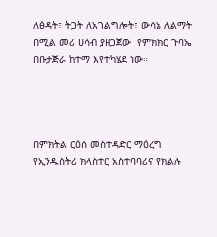ለፅዳት፣ ትጋት ለአገልግሎት፣ ውሳኔ ለልማት በሚል መሪ ሀሳብ ያዘጋጀው  የምክክር ጉባኤ በቡታጅራ ከተማ እየተካሄደ ነው።




በምክትል ርዕሰ መስተዳድር ማዕረግ የኢንዱስትሪ ክላስተር አስተባባሪና የክልሉ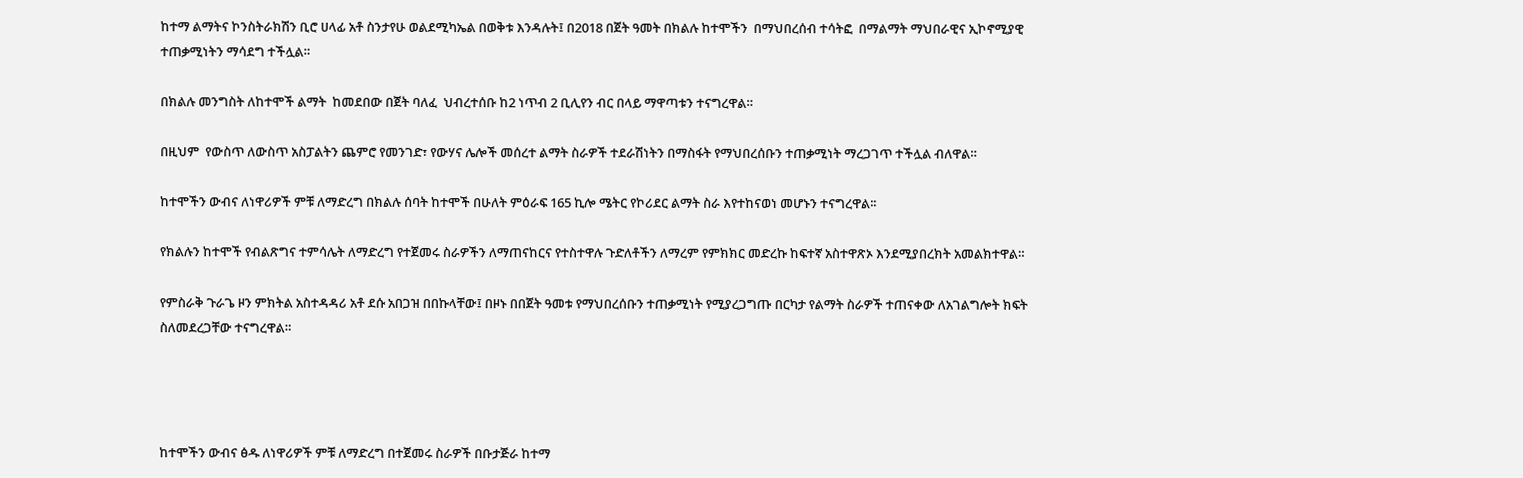ከተማ ልማትና ኮንስትራክሽን ቢሮ ሀላፊ አቶ ስንታየሁ ወልደሚካኤል በወቅቱ እንዳሉት፤ በ2018 በጀት ዓመት በክልሉ ከተሞችን  በማህበረሰብ ተሳትፎ  በማልማት ማህበራዊና ኢኮኖሚያዊ ተጠቃሚነትን ማሳደግ ተችሏል።

በክልሉ መንግስት ለከተሞች ልማት  ከመደበው በጀት ባለፈ  ህብረተሰቡ ከ2 ነጥብ 2 ቢሊየን ብር በላይ ማዋጣቱን ተናግረዋል።

በዚህም  የውስጥ ለውስጥ አስፓልትን ጨምሮ የመንገድ፣ የውሃና ሌሎች መሰረተ ልማት ስራዎች ተደራሽነትን በማስፋት የማህበረሰቡን ተጠቃሚነት ማረጋገጥ ተችሏል ብለዋል።

ከተሞችን ውብና ለነዋሪዎች ምቹ ለማድረግ በክልሉ ሰባት ከተሞች በሁለት ምዕራፍ 165 ኪሎ ሜትር የኮሪደር ልማት ስራ እየተከናወነ መሆኑን ተናግረዋል፡፡

የክልሉን ከተሞች የብልጽግና ተምሳሌት ለማድረግ የተጀመሩ ስራዎችን ለማጠናከርና የተስተዋሉ ጉድለቶችን ለማረም የምክክር መድረኩ ከፍተኛ አስተዋጽኦ እንደሚያበረክት አመልክተዋል።

የምስራቅ ጉራጌ ዞን ምክትል አስተዳዳሪ አቶ ደሱ አበጋዝ በበኩላቸው፤ በዞኑ በበጀት ዓመቱ የማህበረሰቡን ተጠቃሚነት የሚያረጋግጡ በርካታ የልማት ስራዎች ተጠናቀው ለአገልግሎት ክፍት ስለመደረጋቸው ተናግረዋል።




ከተሞችን ውብና ፅዱ ለነዋሪዎች ምቹ ለማድረግ በተጀመሩ ስራዎች በቡታጅራ ከተማ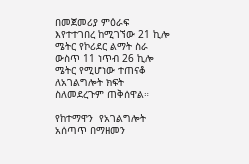በመጀመሪያ ምዕራፍ እየተተገበረ ከሚገኘው 21 ኪሎ ሜትር የኮሪደር ልማት ስራ ውስጥ 11 ነጥብ 26 ኪሎ ሜትር የሚሆነው ተጠናቆ ለአገልግሎት ክፍት ስለመደረጉም ጠቅሰዋል።

የከተማዋን  የአገልግሎት አሰጣጥ በማዘመን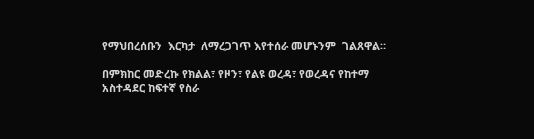የማህበረሰቡን  እርካታ  ለማረጋገጥ እየተሰራ መሆኑንም  ገልጸዋል።

በምክከር መድረኩ የክልል፣ የዞን፣ የልዩ ወረዳ፣ የወረዳና የከተማ አስተዳደር ከፍተኛ የስራ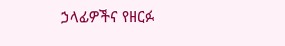ኃላፊዎችና የዘርፉ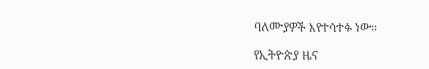ባለሙያዎች እየተሳተፉ ነው።

የኢትዮጵያ ዜና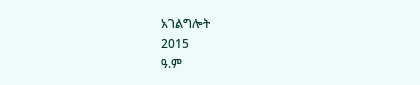አገልግሎት
2015
ዓ.ም